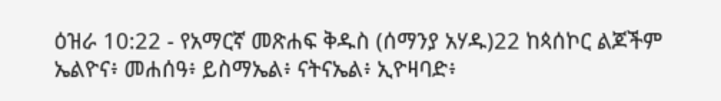ዕዝራ 10:22 - የአማርኛ መጽሐፍ ቅዱስ (ሰማንያ አሃዱ)22 ከጳሰኮር ልጆችም ኤልዮና፥ መሐሰዓ፥ ይስማኤል፥ ናትናኤል፥ ኢዮዛባድ፥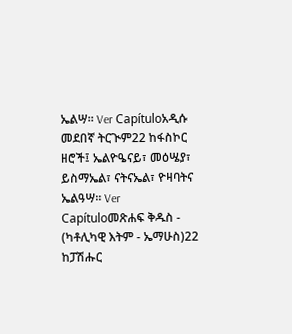ኤልሣ። Ver Capítuloአዲሱ መደበኛ ትርጒም22 ከፋስኮር ዘሮች፤ ኤልዮዔናይ፣ መዕሤያ፣ ይስማኤል፣ ናትናኤል፣ ዮዛባትና ኤልዓሣ። Ver Capítuloመጽሐፍ ቅዱስ - (ካቶሊካዊ እትም - ኤማሁስ)22 ከፓሽሑር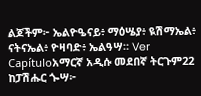ልጆችም፦ ኤልዮዔናይ፥ ማዕሤያ፥ ዪሽማኤል፥ ናትናኤል፥ ዮዛባድ፥ ኤልዓሣ። Ver Capítuloአማርኛ አዲሱ መደበኛ ትርጉም22 ከፓሽሑር ጐሣ፦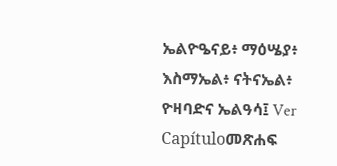ኤልዮዔናይ፥ ማዕሤያ፥ እስማኤል፥ ናትናኤል፥ ዮዛባድና ኤልዓሳ፤ Ver Capítuloመጽሐፍ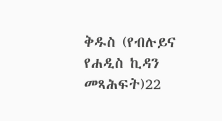ቅዱስ (የብሉይና የሐዲስ ኪዳን መጻሕፍት)22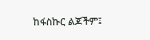ከፋስኩር ልጆችም፤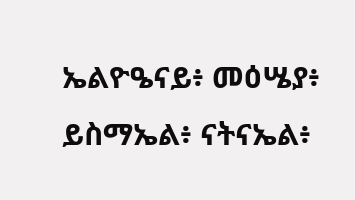ኤልዮዔናይ፥ መዕሤያ፥ ይስማኤል፥ ናትናኤል፥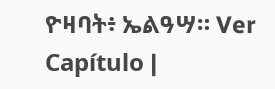ዮዛባት፥ ኤልዓሣ። Ver Capítulo |